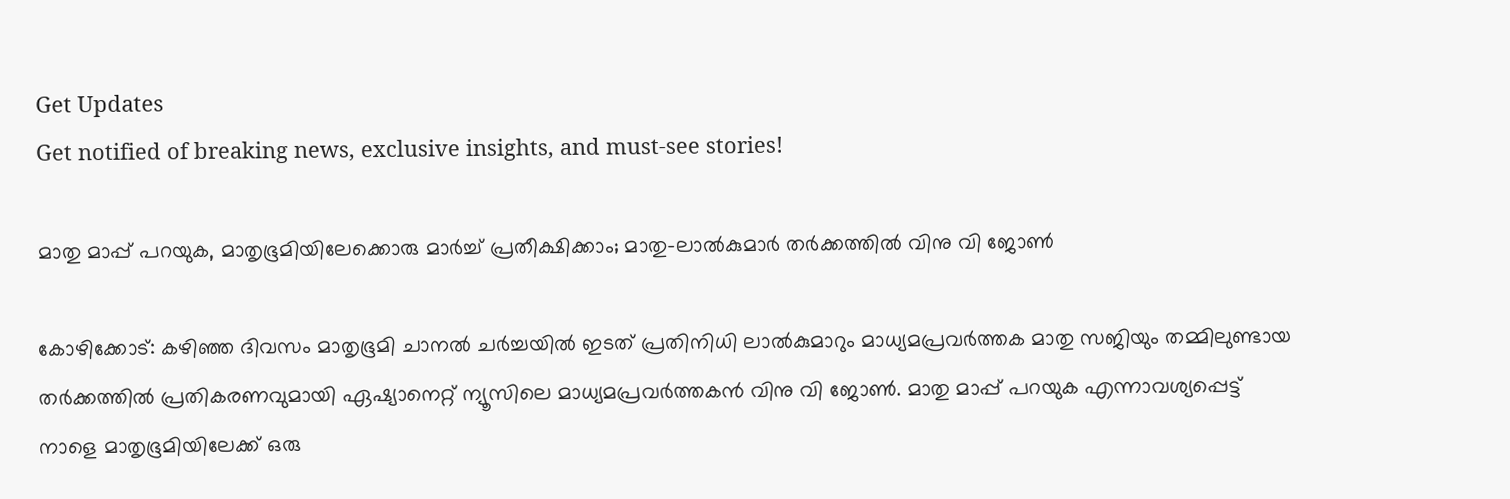Get Updates
Get notified of breaking news, exclusive insights, and must-see stories!

മാതു മാപ്പ് പറയുക, മാതൃഭൂമിയിലേക്കൊരു മാര്‍ച്ച് പ്രതീക്ഷിക്കാം; മാതു-ലാല്‍കുമാര്‍ തര്‍ക്കത്തില്‍ വിനു വി ജോണ്‍

കോഴിക്കോട്: കഴിഞ്ഞ ദിവസം മാതൃഭൂമി ചാനല്‍ ചര്‍ച്ചയില്‍ ഇടത് പ്രതിനിധി ലാല്‍കുമാറും മാധ്യമപ്രവര്‍ത്തക മാതു സജിയും തമ്മിലുണ്ടായ തര്‍ക്കത്തില്‍ പ്രതികരണവുമായി ഏഷ്യാനെറ്റ് ന്യൂസിലെ മാധ്യമപ്രവര്‍ത്തകന്‍ വിനു വി ജോണ്‍. മാതു മാപ്പ് പറയുക എന്നാവശ്യപ്പെട്ട് നാളെ മാതൃഭൂമിയിലേക്ക് ഒരു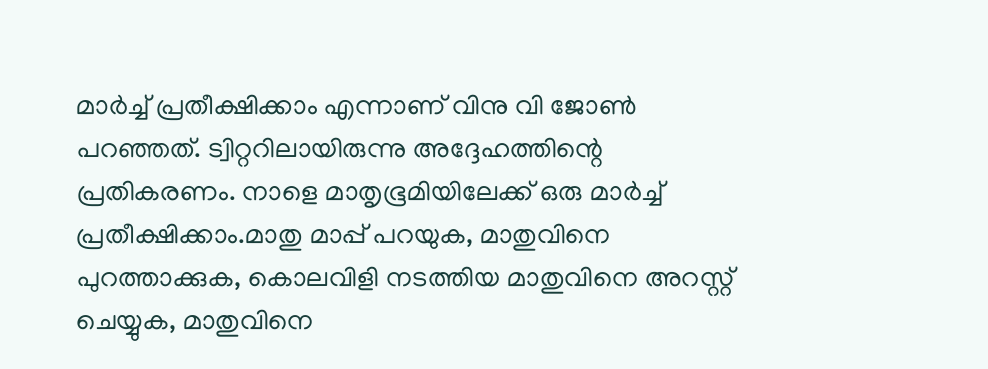മാര്‍ച്ച് പ്രതീക്ഷിക്കാം എന്നാണ് വിനു വി ജോണ്‍ പറഞ്ഞത്. ട്വിറ്ററിലായിരുന്നു അദ്ദേഹത്തിന്റെ പ്രതികരണം. നാളെ മാതൃഭൂമിയിലേക്ക് ഒരു മാര്‍ച്ച് പ്രതീക്ഷിക്കാം.മാതു മാപ്പ് പറയുക, മാതുവിനെ പുറത്താക്കുക, കൊലവിളി നടത്തിയ മാതുവിനെ അറസ്റ്റ് ചെയ്യുക, മാതുവിനെ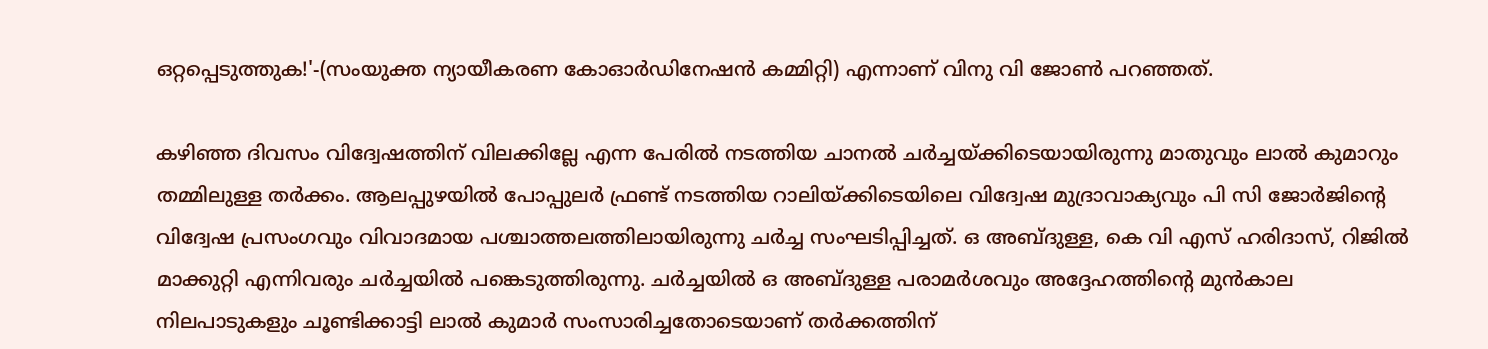ഒറ്റപ്പെടുത്തുക!'-(സംയുക്ത ന്യായീകരണ കോഓര്‍ഡിനേഷന്‍ കമ്മിറ്റി) എന്നാണ് വിനു വി ജോണ്‍ പറഞ്ഞത്.

കഴിഞ്ഞ ദിവസം വിദ്വേഷത്തിന് വിലക്കില്ലേ എന്ന പേരില്‍ നടത്തിയ ചാനല്‍ ചര്‍ച്ചയ്ക്കിടെയായിരുന്നു മാതുവും ലാല്‍ കുമാറും തമ്മിലുള്ള തര്‍ക്കം. ആലപ്പുഴയില്‍ പോപ്പുലര്‍ ഫ്രണ്ട് നടത്തിയ റാലിയ്ക്കിടെയിലെ വിദ്വേഷ മുദ്രാവാക്യവും പി സി ജോര്‍ജിന്റെ വിദ്വേഷ പ്രസംഗവും വിവാദമായ പശ്ചാത്തലത്തിലായിരുന്നു ചര്‍ച്ച സംഘടിപ്പിച്ചത്. ഒ അബ്ദുള്ള, കെ വി എസ് ഹരിദാസ്, റിജില്‍ മാക്കുറ്റി എന്നിവരും ചര്‍ച്ചയില്‍ പങ്കെടുത്തിരുന്നു. ചര്‍ച്ചയില്‍ ഒ അബ്ദുള്ള പരാമര്‍ശവും അദ്ദേഹത്തിന്റെ മുന്‍കാല നിലപാടുകളും ചൂണ്ടിക്കാട്ടി ലാല്‍ കുമാര്‍ സംസാരിച്ചതോടെയാണ് തര്‍ക്കത്തിന്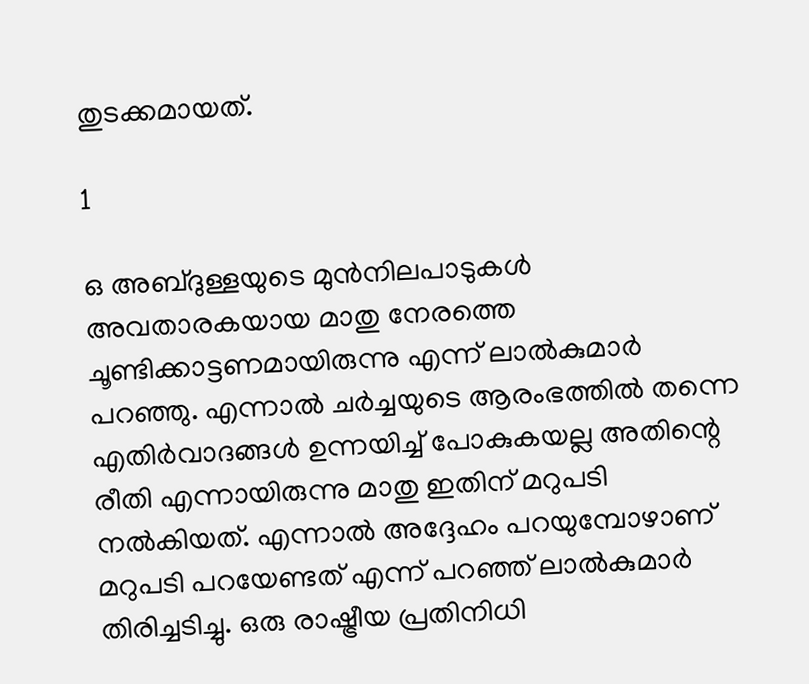തുടക്കമായത്.

1

ഒ അബ്ദുള്ളയുടെ മുന്‍നിലപാടുകള്‍ അവതാരകയായ മാതു നേരത്തെ ചൂണ്ടിക്കാട്ടണമായിരുന്നു എന്ന് ലാല്‍കുമാര്‍ പറഞ്ഞു. എന്നാല്‍ ചര്‍ച്ചയുടെ ആരംഭത്തില്‍ തന്നെ എതിര്‍വാദങ്ങള്‍ ഉന്നയിച്ച് പോകുകയല്ല അതിന്റെ രീതി എന്നായിരുന്നു മാതു ഇതിന് മറുപടി നല്‍കിയത്. എന്നാല്‍ അദ്ദേഹം പറയുമ്പോഴാണ് മറുപടി പറയേണ്ടത് എന്ന് പറഞ്ഞ് ലാല്‍കുമാര്‍ തിരിച്ചടിച്ചു. ഒരു രാഷ്ട്രീയ പ്രതിനിധി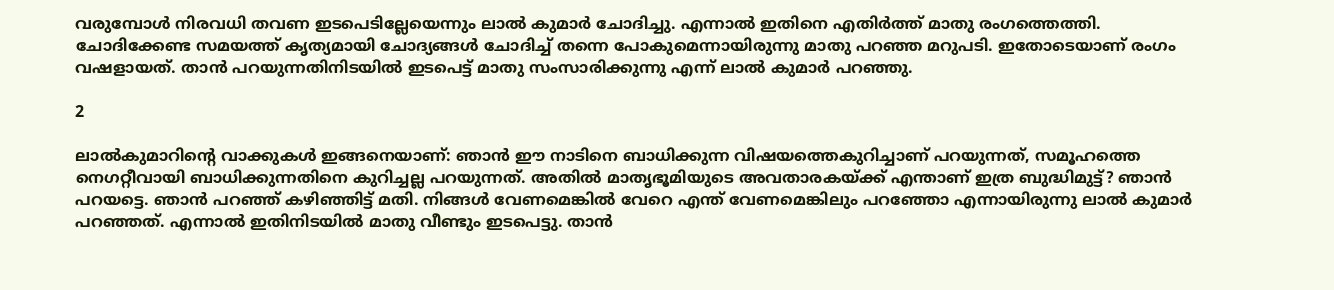വരുമ്പോള്‍ നിരവധി തവണ ഇടപെടില്ലേയെന്നും ലാല്‍ കുമാര്‍ ചോദിച്ചു. എന്നാല്‍ ഇതിനെ എതിര്‍ത്ത് മാതു രംഗത്തെത്തി. ചോദിക്കേണ്ട സമയത്ത് കൃത്യമായി ചോദ്യങ്ങള്‍ ചോദിച്ച് തന്നെ പോകുമെന്നായിരുന്നു മാതു പറഞ്ഞ മറുപടി. ഇതോടെയാണ് രംഗം വഷളായത്. താന്‍ പറയുന്നതിനിടയില്‍ ഇടപെട്ട് മാതു സംസാരിക്കുന്നു എന്ന് ലാല്‍ കുമാര്‍ പറഞ്ഞു.

2

ലാല്‍കുമാറിന്റെ വാക്കുകള്‍ ഇങ്ങനെയാണ്: ഞാന്‍ ഈ നാടിനെ ബാധിക്കുന്ന വിഷയത്തെകുറിച്ചാണ് പറയുന്നത്, സമൂഹത്തെ നെഗറ്റീവായി ബാധിക്കുന്നതിനെ കുറിച്ചല്ല പറയുന്നത്. അതില്‍ മാതൃഭൂമിയുടെ അവതാരകയ്ക്ക് എന്താണ് ഇത്ര ബുദ്ധിമുട്ട്? ഞാന്‍ പറയട്ടെ. ഞാന്‍ പറഞ്ഞ് കഴിഞ്ഞിട്ട് മതി. നിങ്ങള്‍ വേണമെങ്കില്‍ വേറെ എന്ത് വേണമെങ്കിലും പറഞ്ഞോ എന്നായിരുന്നു ലാല്‍ കുമാര്‍ പറഞ്ഞത്. എന്നാല്‍ ഇതിനിടയില്‍ മാതു വീണ്ടും ഇടപെട്ടു. താന്‍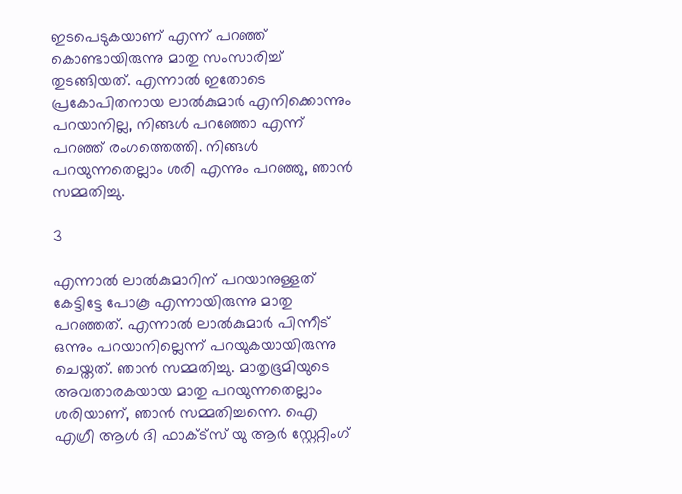ഇടപെടുകയാണ് എന്ന് പറഞ്ഞ് കൊണ്ടായിരുന്നു മാതു സംസാരിച്ച് തുടങ്ങിയത്. എന്നാല്‍ ഇതോടെ പ്രകോപിതനായ ലാല്‍കുമാര്‍ എനിക്കൊന്നും പറയാനില്ല, നിങ്ങള്‍ പറഞ്ഞോ എന്ന് പറഞ്ഞ് രംഗത്തെത്തി. നിങ്ങള്‍ പറയുന്നതെല്ലാം ശരി എന്നും പറഞ്ഞു, ഞാന്‍ സമ്മതിച്ചു.

3

എന്നാല്‍ ലാല്‍കുമാറിന് പറയാനുള്ളത് കേട്ടിട്ടേ പോകൂ എന്നായിരുന്നു മാതു പറഞ്ഞത്. എന്നാല്‍ ലാല്‍കുമാര്‍ പിന്നീട് ഒന്നും പറയാനില്ലെന്ന് പറയുകയായിരുന്നു ചെയ്തത്. ഞാന്‍ സമ്മതിച്ചു. മാതൃഭൂമിയുടെ അവതാരകയായ മാതു പറയുന്നതെല്ലാം ശരിയാണ്, ഞാന്‍ സമ്മതിച്ചന്നെ. ഐ എഗ്രീ ആള്‍ ദി ഫാക്ട്‌സ് യു ആര്‍ സ്റ്റേറ്റിംഗ്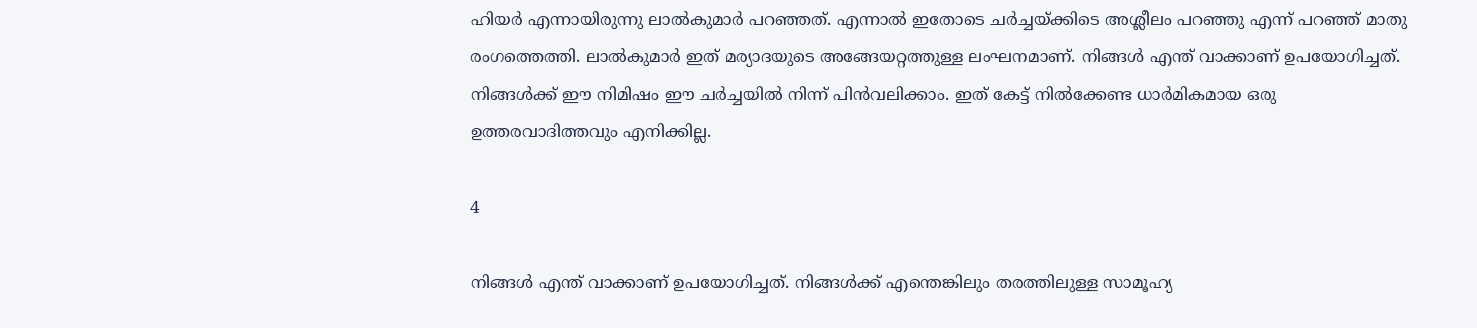ഹിയര്‍ എന്നായിരുന്നു ലാല്‍കുമാര്‍ പറഞ്ഞത്. എന്നാല്‍ ഇതോടെ ചര്‍ച്ചയ്ക്കിടെ അശ്ലീലം പറഞ്ഞു എന്ന് പറഞ്ഞ് മാതു രംഗത്തെത്തി. ലാല്‍കുമാര്‍ ഇത് മര്യാദയുടെ അങ്ങേയറ്റത്തുള്ള ലംഘനമാണ്. നിങ്ങള്‍ എന്ത് വാക്കാണ് ഉപയോഗിച്ചത്. നിങ്ങള്‍ക്ക് ഈ നിമിഷം ഈ ചര്‍ച്ചയില്‍ നിന്ന് പിന്‍വലിക്കാം. ഇത് കേട്ട് നില്‍ക്കേണ്ട ധാര്‍മികമായ ഒരു ഉത്തരവാദിത്തവും എനിക്കില്ല.

4

നിങ്ങള്‍ എന്ത് വാക്കാണ് ഉപയോഗിച്ചത്. നിങ്ങള്‍ക്ക് എന്തെങ്കിലും തരത്തിലുള്ള സാമൂഹ്യ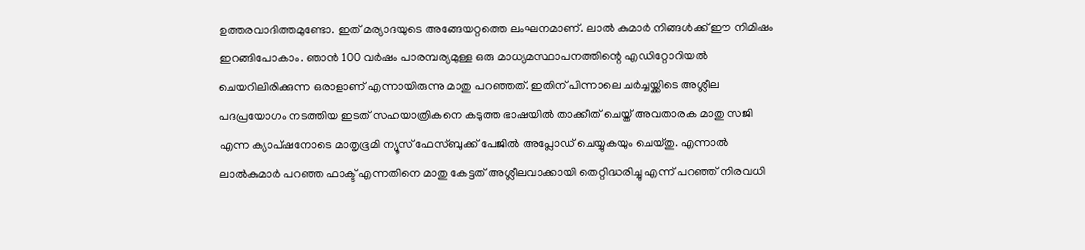ഉത്തരവാദിത്തമുണ്ടോ. ഇത് മര്യാദയുടെ അങ്ങേയറ്റത്തെ ലംഘനമാണ്. ലാല്‍ കുമാര്‍ നിങ്ങള്‍ക്ക് ഈ നിമിഷം ഇറങ്ങിപോകാം. ഞാന്‍ 100 വര്‍ഷം പാരമ്പര്യമുള്ള ഒരു മാധ്യമസ്ഥാപനത്തിന്റെ എഡിറ്റോറിയല്‍ ചെയറിലിരിക്കുന്ന ഒരാളാണ് എന്നായിരുന്നു മാതു പറഞ്ഞത്. ഇതിന് പിന്നാലെ ചര്‍ച്ചയ്ക്കിടെ അശ്ലീല പദപ്രയോഗം നടത്തിയ ഇടത് സഹയാത്രികനെ കടുത്ത ഭാഷയില്‍ താക്കീത് ചെയ്ത് അവതാരക മാതു സജി എന്ന ക്യാപ്ഷനോടെ മാതൃഭൂമി ന്യൂസ് ഫേസ്ബുക്ക് പേജില്‍ അപ്ലോഡ് ചെയ്യുകയും ചെയ്തു. എന്നാല്‍ ലാല്‍കുമാര്‍ പറഞ്ഞ ഫാക്ട് എന്നതിനെ മാതു കേട്ടത് അശ്ലീലവാക്കായി തെറ്റിദ്ധരിച്ചു എന്ന് പറഞ്ഞ് നിരവധി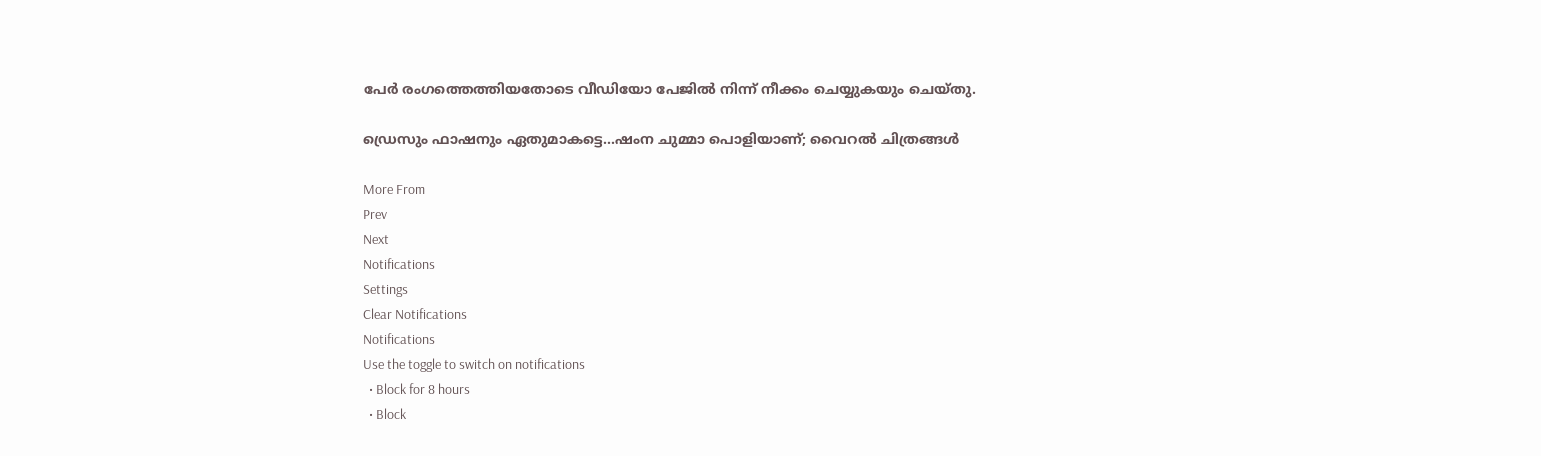പേര്‍ രംഗത്തെത്തിയതോടെ വീഡിയോ പേജില്‍ നിന്ന് നീക്കം ചെയ്യുകയും ചെയ്തു.

ഡ്രെസും ഫാഷനും ഏതുമാകട്ടെ...ഷംന ചുമ്മാ പൊളിയാണ്; വൈറല്‍ ചിത്രങ്ങള്‍

More From
Prev
Next
Notifications
Settings
Clear Notifications
Notifications
Use the toggle to switch on notifications
  • Block for 8 hours
  • Block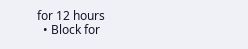for 12 hours
  • Block for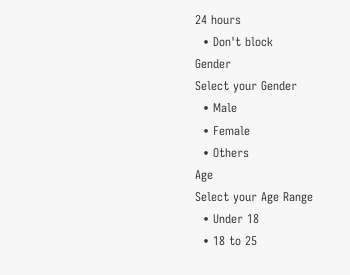24 hours
  • Don't block
Gender
Select your Gender
  • Male
  • Female
  • Others
Age
Select your Age Range
  • Under 18
  • 18 to 25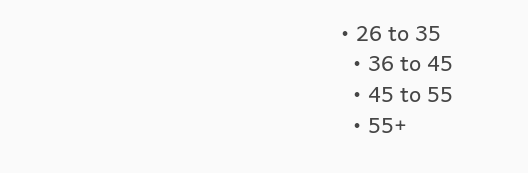• 26 to 35
  • 36 to 45
  • 45 to 55
  • 55+